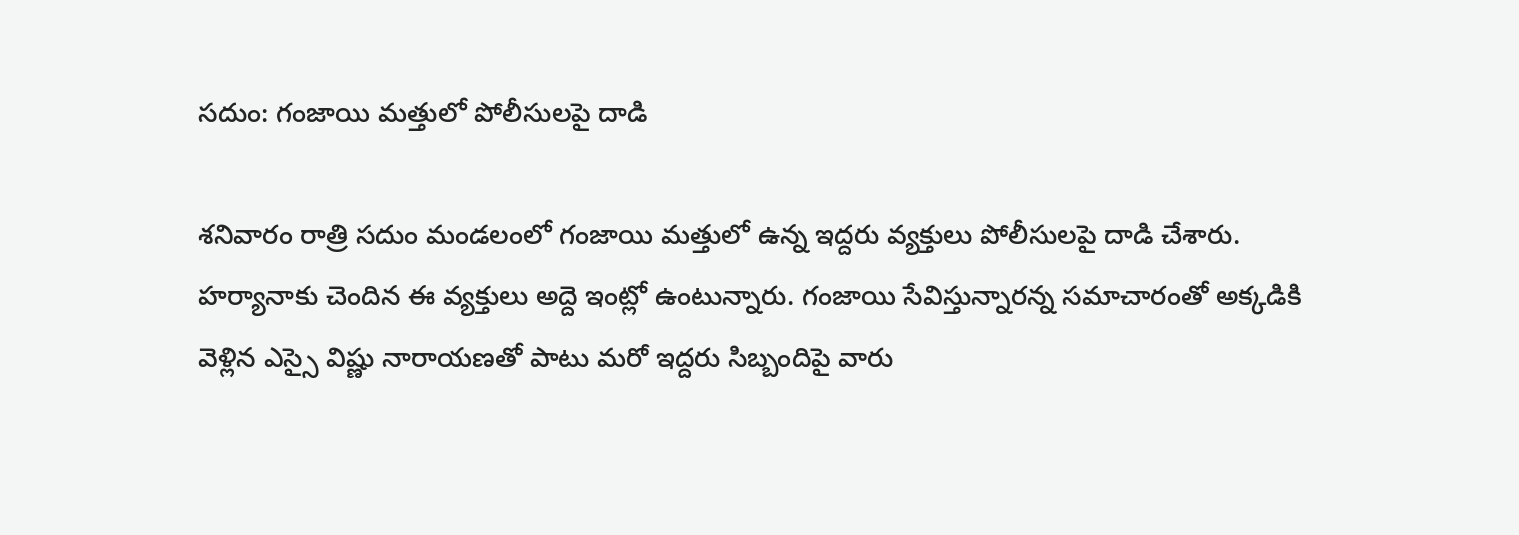సదుం: గంజాయి మత్తులో పోలీసులపై దాడి

శనివారం రాత్రి సదుం మండలంలో గంజాయి మత్తులో ఉన్న ఇద్దరు వ్యక్తులు పోలీసులపై దాడి చేశారు. హర్యానాకు చెందిన ఈ వ్యక్తులు అద్దె ఇంట్లో ఉంటున్నారు. గంజాయి సేవిస్తున్నారన్న సమాచారంతో అక్కడికి వెళ్లిన ఎస్సై విష్ణు నారాయణతో పాటు మరో ఇద్దరు సిబ్బందిపై వారు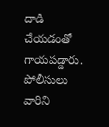దాడి చేయడంతో గాయపడ్డారు. పోలీసులు వారిని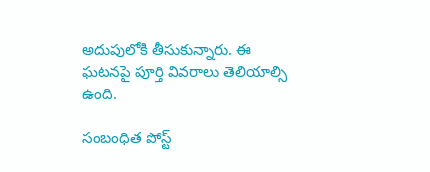అదుపులోకి తీసుకున్నారు. ఈ ఘటనపై పూర్తి వివరాలు తెలియాల్సి ఉంది.

సంబంధిత పోస్ట్